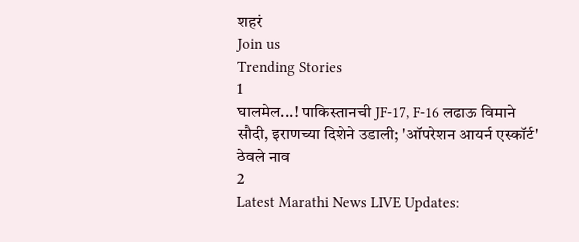शहरं
Join us
Trending Stories
1
घालमेल...! पाकिस्तानची JF-17, F-16 लढाऊ विमाने सौदी, इराणच्या दिशेने उडाली; 'ऑपरेशन आयर्न एस्कॉर्ट' ठेवले नाव
2
Latest Marathi News LIVE Updates: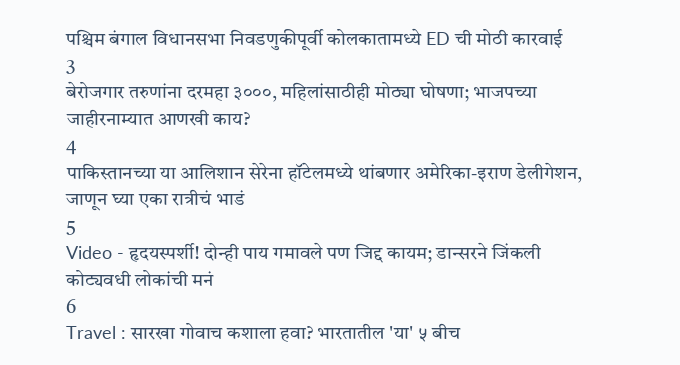पश्चिम बंगाल विधानसभा निवडणुकीपूर्वी कोलकातामध्ये ED ची मोठी कारवाई
3
बेरोजगार तरुणांना दरमहा ३०००, महिलांसाठीही मोठ्या घोषणा; भाजपच्या जाहीरनाम्यात आणखी काय?
4
पाकिस्तानच्या या आलिशान सेरेना हॉटेलमध्ये थांबणार अमेरिका-इराण डेलीगेशन, जाणून घ्या एका रात्रीचं भाडं
5
Video - हृदयस्पर्शी! दोन्ही पाय गमावले पण जिद्द कायम; डान्सरने जिंकली कोट्यवधी लोकांची मनं
6
Travel : सारखा गोवाच कशाला हवा? भारतातील 'या' ५ बीच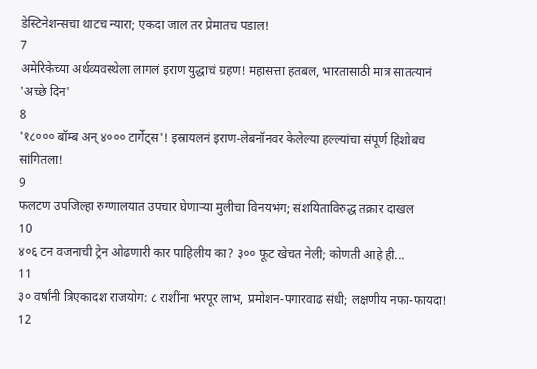डेस्टिनेशन्सचा थाटच न्यारा; एकदा जाल तर प्रेमातच पडाल!
7
अमेरिकेच्या अर्थव्यवस्थेला लागलं इराण युद्धाचं ग्रहण! महासत्ता हतबल, भारतासाठी मात्र सातत्यानं 'अच्छे दिन'
8
'१८००० बॉम्ब अन् ४००० टार्गेट्स'! इस्रायलनं इराण-लेबनॉनवर केलेल्या हल्ल्यांचा संपूर्ण हिशोबच सांगितला!
9
फलटण उपजिल्हा रुग्णालयात उपचार घेणाऱ्या मुलीचा विनयभंग; संशयिताविरुद्ध तक्रार दाखल
10
४०६ टन वजनाची ट्रेन ओढणारी कार पाहिलीय का? ३०० फूट खेचत नेली; कोणती आहे ही...
11
३० वर्षांनी त्रिएकादश राजयोग: ८ राशींना भरपूर लाभ, प्रमोशन-पगारवाढ संधी; लक्षणीय नफा-फायदा!
12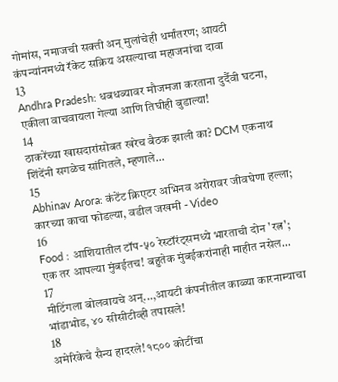गोमांस, नमाजची सक्ती अन् मुलांचेही धर्मांतरण; आयटी कंपन्यांनमध्ये रॅकेट सक्रिय असल्याचा महाजनांचा दावा
13
Andhra Pradesh: धबधब्यावर मौजमजा करताना दुर्दैवी घटना, एकीला वाचवायला गेल्या आणि तिघीही बुडाल्या!
14
ठाकरेंच्या खासदारांसोबत खरेच बैठक झाली का? DCM एकनाथ शिंदेंनी सगळेच सांगितले, म्हणाले...
15
Abhinav Arora: कंटेंट क्रिएटर अभिनव अरोरावर जीवघेणा हल्ला; कारच्या काचा फोडल्या, वडील जखमी - Video
16
Food : आशियातील टॉप-५० रेस्टॉरंट्समध्ये भारताची दोन 'रत्न'; एक तर आपल्या मुंबईतच! बहुतेक मुंबईकरांनाही माहीत नसेल...
17
मीटिंगला बोलवायचे अन्...,आयटी कंपनीतील काळ्या कारनाम्याचा भांडाभोड, ४० सीसीटीव्ही तपासले!
18
अमेरिकेचे सैन्य हादरले! १८०० कोटींचा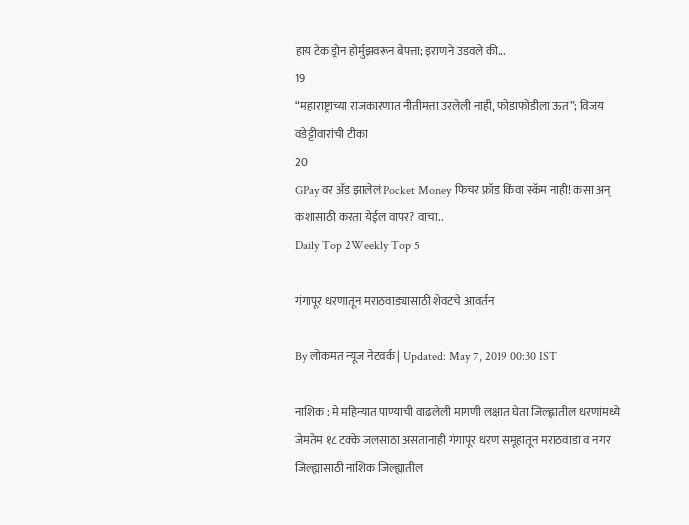हाय टेक ड्रोन होर्मुझवरून बेपत्ता; इराणने उडवले की...
19
“महाराष्ट्राच्या राजकारणात नीतीमत्ता उरलेली नाही, फोडाफोडीला ऊत”; विजय वडेट्टीवारांची टीका
20
GPay वर ॲड झालेलं Pocket Money फिचर फ्रॉड किंवा स्कॅम नाही! कसा अन् कशासाठी करता येईल वापर? वाचा..
Daily Top 2Weekly Top 5

गंगापूर धरणातून मराठवाड्यासाठी शेवटचे आवर्तन

By लोकमत न्यूज नेटवर्क | Updated: May 7, 2019 00:30 IST

नाशिक : मे महिन्यात पाण्याची वाढलेली मागणी लक्षात घेता जिल्ह्णातील धरणांमध्ये जेमतेम १८ टक्के जलसाठा असतानाही गंगापूर धरण समूहातून मराठवाडा व नगर जिल्ह्यासाठी नाशिक जिल्ह्यातील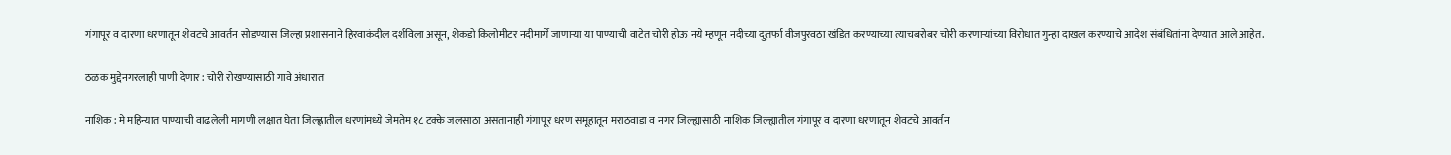गंगापूर व दारणा धरणातून शेवटचे आवर्तन सोडण्यास जिल्हा प्रशासनाने हिरवाकंदील दर्शविला असून, शेकडो किलोमीटर नदीमार्गे जाणाऱ्या या पाण्याची वाटेत चोरी होऊ नये म्हणून नदीच्या दुतर्फा वीजपुरवठा खंडित करण्याच्या त्याचबरोबर चोरी करणाऱ्यांच्या विरोधात गुन्हा दाखल करण्याचे आदेश संबंधितांना देण्यात आले आहेत.

ठळक मुद्देनगरलाही पाणी देणार : चोरी रोखण्यासाठी गावे अंधारात

नाशिक : मे महिन्यात पाण्याची वाढलेली मागणी लक्षात घेता जिल्ह्णातील धरणांमध्ये जेमतेम १८ टक्के जलसाठा असतानाही गंगापूर धरण समूहातून मराठवाडा व नगर जिल्ह्यासाठी नाशिक जिल्ह्यातील गंगापूर व दारणा धरणातून शेवटचे आवर्तन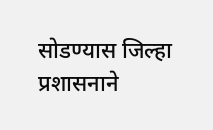सोडण्यास जिल्हा प्रशासनाने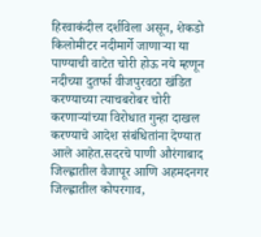हिरवाकंदील दर्शविला असून, शेकडो किलोमीटर नदीमार्गे जाणाऱ्या या पाण्याची वाटेत चोरी होऊ नये म्हणून नदीच्या दुतर्फा वीजपुरवठा खंडित करण्याच्या त्याचबरोबर चोरी करणाऱ्यांच्या विरोधात गुन्हा दाखल करण्याचे आदेश संबंधितांना देण्यात आले आहेत.सदरचे पाणी औरंगाबाद जिल्ह्णातील वैजापूर आणि अहमदनगर जिल्ह्णातील कोपरगाव,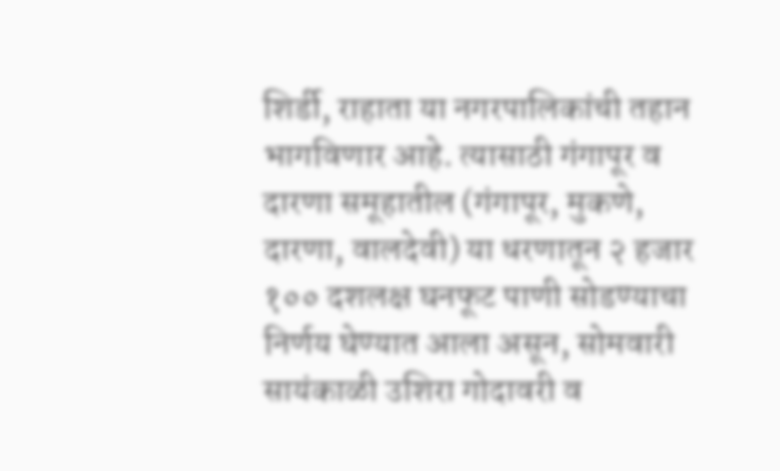शिर्डी, राहाता या नगरपालिकांची तहान भागविणार आहे. त्यासाठी गंगापूर व दारणा समूहातील (गंगापूर, मुकणे, दारणा, वालदेवी) या धरणातून २ हजार १०० दशलक्ष घनफूट पाणी सोडण्याचा निर्णय घेण्यात आला असून, सोमवारी सायंकाळी उशिरा गोदावरी व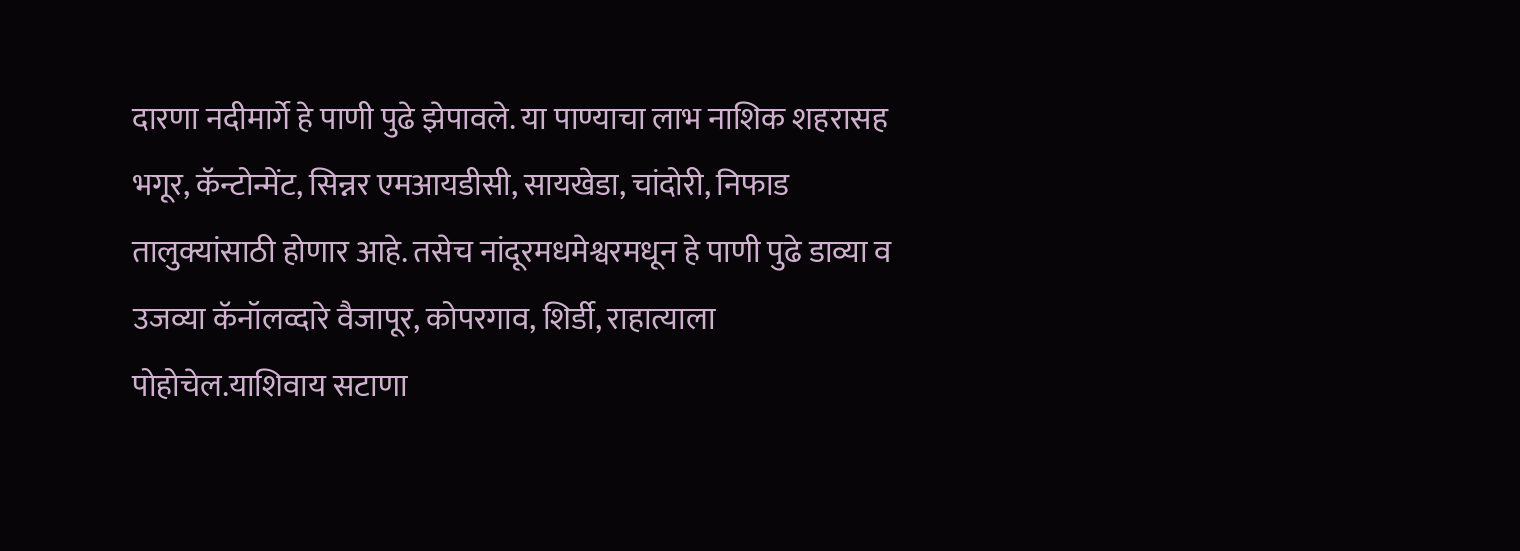दारणा नदीमार्गे हे पाणी पुढे झेपावले. या पाण्याचा लाभ नाशिक शहरासह भगूर, कॅन्टोन्मेंट, सिन्नर एमआयडीसी, सायखेडा, चांदोरी, निफाड तालुक्यांसाठी होणार आहे. तसेच नांदूरमधमेश्वरमधून हे पाणी पुढे डाव्या व उजव्या कॅनॉलव्दारे वैजापूर, कोपरगाव, शिर्डी, राहात्याला पोहोचेल.याशिवाय सटाणा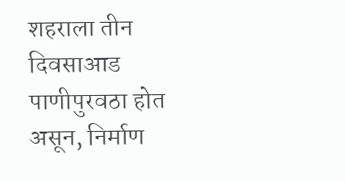शहराला तीन दिवसाआड पाणीपुरवठा होत असून, निर्माण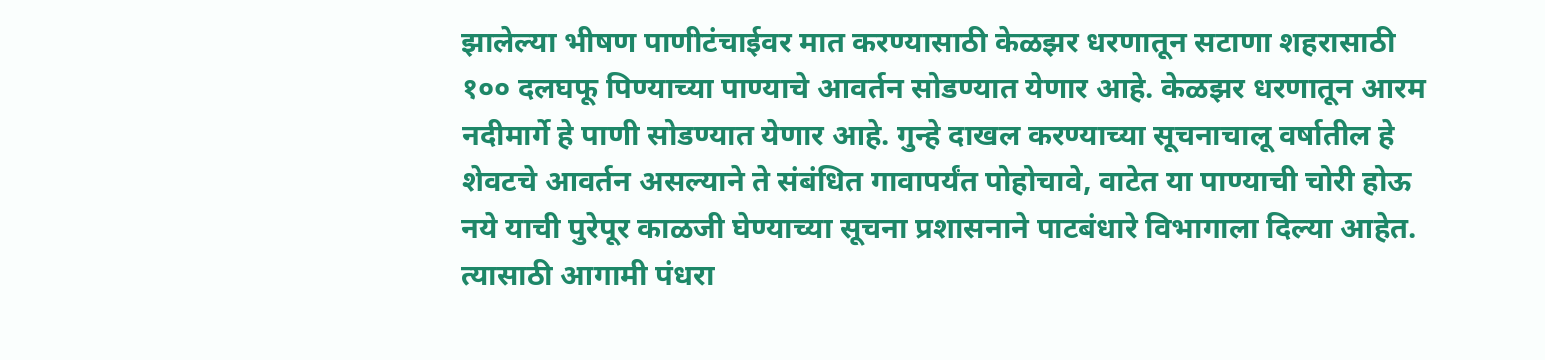झालेल्या भीषण पाणीटंचाईवर मात करण्यासाठी केळझर धरणातून सटाणा शहरासाठी १०० दलघफू पिण्याच्या पाण्याचे आवर्तन सोडण्यात येणार आहे. केळझर धरणातून आरम नदीमार्गे हे पाणी सोडण्यात येणार आहे. गुन्हे दाखल करण्याच्या सूचनाचालू वर्षातील हे शेवटचे आवर्तन असल्याने ते संबंधित गावापर्यंत पोहोचावे, वाटेत या पाण्याची चोरी होऊ नये याची पुरेपूर काळजी घेण्याच्या सूचना प्रशासनाने पाटबंधारे विभागाला दिल्या आहेत. त्यासाठी आगामी पंधरा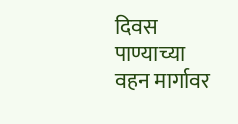दिवस पाण्याच्या वहन मार्गावर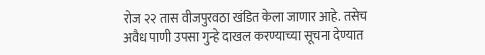रोज २२ तास वीजपुरवठा खंडित केला जाणार आहे. तसेच अवैध पाणी उपसा गुन्हे दाखल करण्याच्या सूचना देण्यात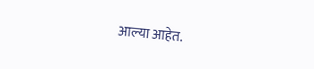आल्या आहेत.